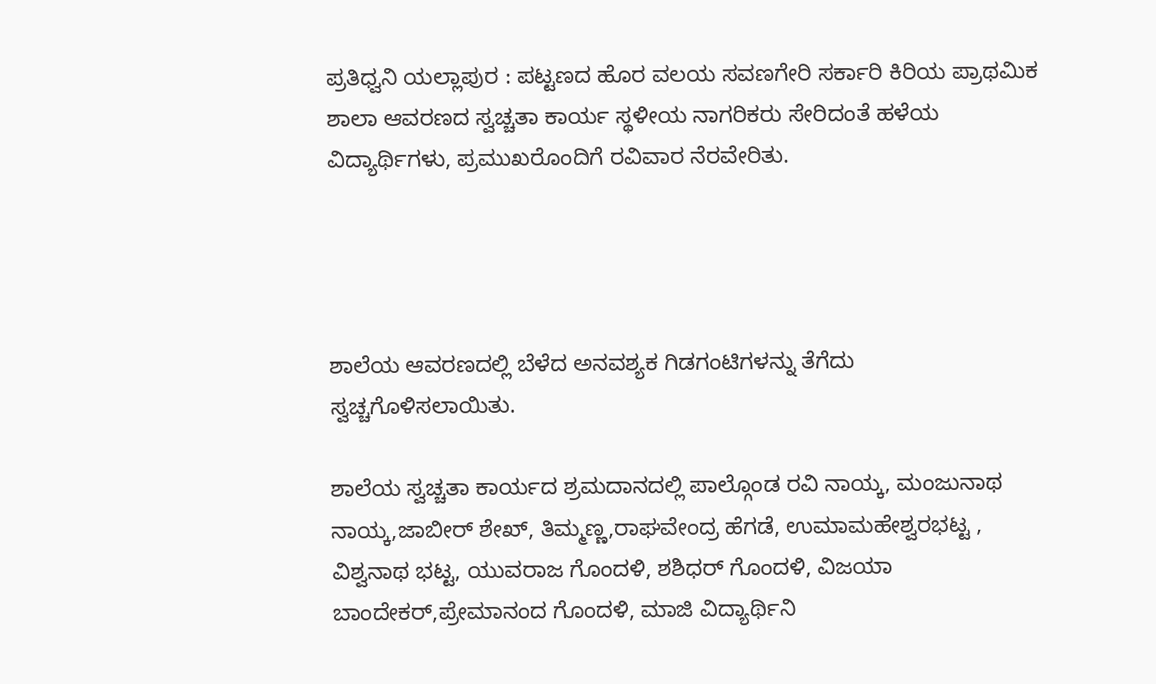ಪ್ರತಿಧ್ವನಿ ಯಲ್ಲಾಪುರ : ಪಟ್ಟಣದ ಹೊರ ವಲಯ ಸವಣಗೇರಿ ಸರ್ಕಾರಿ ಕಿರಿಯ ಪ್ರಾಥಮಿಕ ಶಾಲಾ ಆವರಣದ ಸ್ವಚ್ಚತಾ ಕಾರ್ಯ ಸ್ಥಳೀಯ ನಾಗರಿಕರು ಸೇರಿದಂತೆ ಹಳೆಯ ವಿದ್ಯಾರ್ಥಿಗಳು, ಪ್ರಮುಖರೊಂದಿಗೆ ರವಿವಾರ ನೆರವೇರಿತು.




ಶಾಲೆಯ ಆವರಣದಲ್ಲಿ ಬೆಳೆದ ಅನವಶ್ಯಕ ಗಿಡಗಂಟಿಗಳನ್ನು ತೆಗೆದು ಸ್ವಚ್ಚಗೊಳಿಸಲಾಯಿತು.

ಶಾಲೆಯ ಸ್ವಚ್ಚತಾ ಕಾರ್ಯದ ಶ್ರಮದಾನದಲ್ಲಿ ಪಾಲ್ಗೊಂಡ ರವಿ ನಾಯ್ಕ, ಮಂಜುನಾಥ ನಾಯ್ಕ,ಜಾಬೀರ್ ಶೇಖ್, ತಿಮ್ಮಣ್ಣ,ರಾಘವೇಂದ್ರ ಹೆಗಡೆ, ಉಮಾಮಹೇಶ್ವರಭಟ್ಟ , ವಿಶ್ವನಾಥ ಭಟ್ಟ, ಯುವರಾಜ ಗೊಂದಳಿ, ಶಶಿಧರ್ ಗೊಂದಳಿ, ವಿಜಯಾ ಬಾಂದೇಕರ್,ಪ್ರೇಮಾನಂದ ಗೊಂದಳಿ, ಮಾಜಿ ವಿದ್ಯಾರ್ಥಿನಿ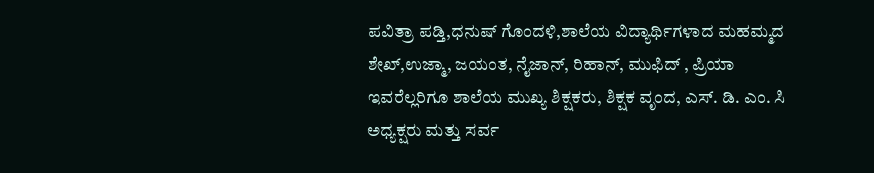ಪವಿತ್ರಾ ಪಡ್ತಿ,ಧನುಷ್ ಗೊಂದಳಿ,ಶಾಲೆಯ ವಿದ್ಯಾರ್ಥಿಗಳಾದ ಮಹಮ್ಮದ ಶೇಖ್,ಉಜ್ಮಾ, ಜಯಂತ, ನೈಜಾನ್, ರಿಹಾನ್, ಮುಫಿದ್ , ಪ್ರಿಯಾ ಇವರೆಲ್ಲರಿಗೂ ಶಾಲೆಯ ಮುಖ್ಯ ಶಿಕ್ಷಕರು, ಶಿಕ್ಷಕ ವೃಂದ, ಎಸ್. ಡಿ. ಎಂ. ಸಿ ಅಧ್ಯಕ್ಷರು ಮತ್ತು ಸರ್ವ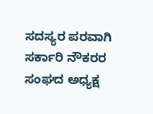ಸದಸ್ಯರ ಪರವಾಗಿ ಸರ್ಕಾರಿ ನೌಕರರ ಸಂಘದ ಅಧ್ಯಕ್ಷ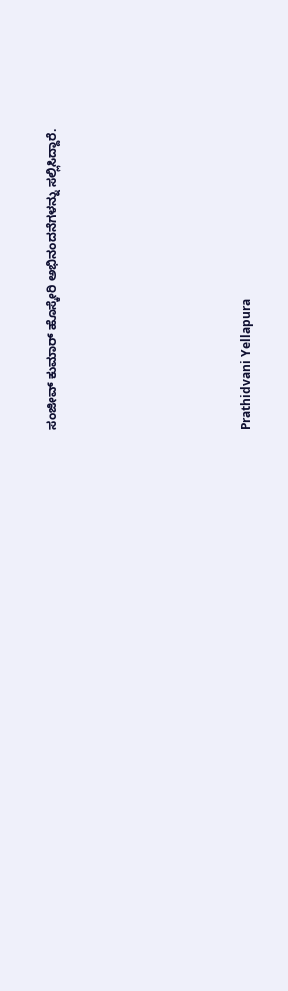ಸಂಜೀವ್ ಕುಮಾರ್ ಹೊಸ್ಕೇರಿ ಅಭಿನಂದನೆಗಳನ್ನು ಸಲ್ಲಿಸಿದ್ದಾರೆ.









Prathidvani Yellapura